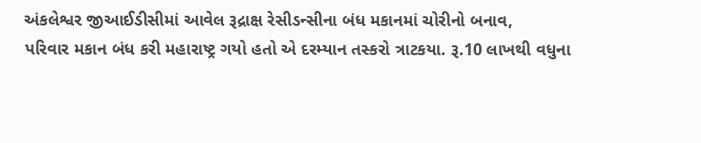અંકલેશ્વર જીઆઈડીસીમાં આવેલ રૂદ્રાક્ષ રેસીડન્સીના બંધ મકાનમાં ચોરીનો બનાવ,
પરિવાર મકાન બંધ કરી મહારાષ્ટ્ર ગયો હતો એ દરમ્યાન તસ્કરો ત્રાટકયા. રૂ.10 લાખથી વધુના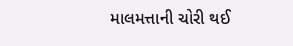માલમત્તાની ચોરી થઈ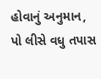હોવાનું અનુમાન, પો લીસે વધુ તપાસ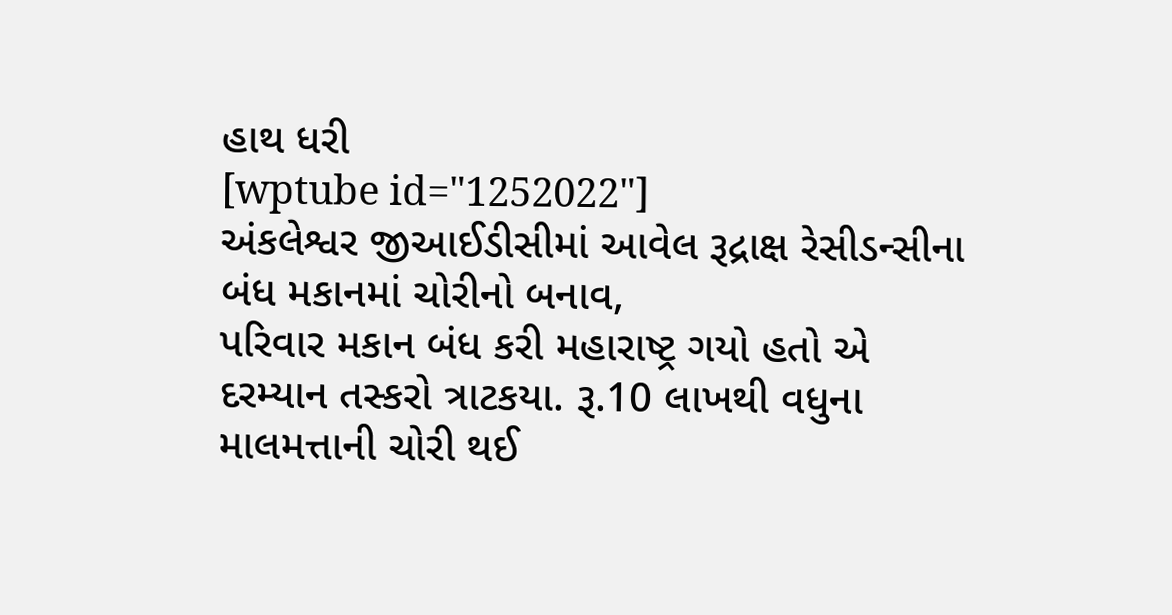હાથ ધરી
[wptube id="1252022"]
અંકલેશ્વર જીઆઈડીસીમાં આવેલ રૂદ્રાક્ષ રેસીડન્સીના બંધ મકાનમાં ચોરીનો બનાવ,
પરિવાર મકાન બંધ કરી મહારાષ્ટ્ર ગયો હતો એ દરમ્યાન તસ્કરો ત્રાટકયા. રૂ.10 લાખથી વધુના માલમત્તાની ચોરી થઈ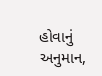હોવાનું અનુમાન,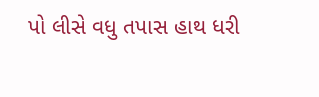પો લીસે વધુ તપાસ હાથ ધરી